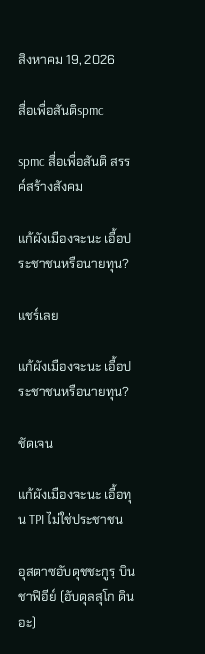สิงหาคม 19, 2026

สื่อเพื่อสันติspmc

spmc สื่อเพื่อสันติ สรรค์สร้างสังคม

แก้ผังเมืองจะนะ เอื้อประชาชนหรือนายทุน?

แชร์เลย

แก้ผังเมืองจะนะ เอื้อประชาชนหรือนายทุน?

ชัดเจน

แก้ผังเมืองจะนะ เอื้อทุน TPI ไม่ใช่ประชาชน

อุสตาซอับดุชชะกูรฺ บินชาฟิอีย์ (อับดุลสุโก ดินอะ)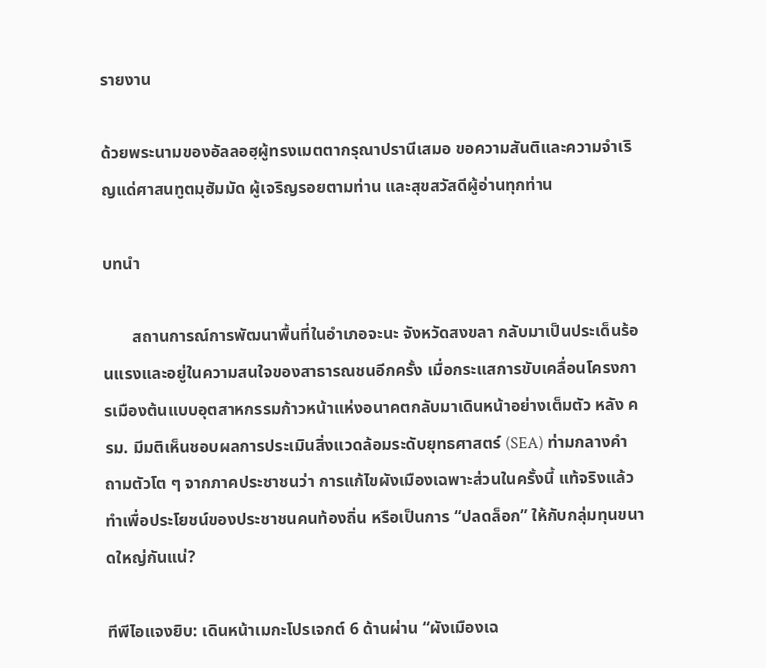รายงาน

ด้วยพระนามของอัลลอฮฺผู้ทรงเมตตากรุณาปรานีเสมอ ขอความสันติและความจำเริญแด่ศาสนทูตมุฮัมมัด ผู้เจริญรอยตามท่าน และสุขสวัสดีผู้อ่านทุกท่าน

บทนำ

       สถานการณ์การพัฒนาพื้นที่ในอำเภอจะนะ จังหวัดสงขลา กลับมาเป็นประเด็นร้อนแรงและอยู่ในความสนใจของสาธารณชนอีกครั้ง เมื่อกระแสการขับเคลื่อนโครงการเมืองต้นแบบอุตสาหกรรมก้าวหน้าแห่งอนาคตกลับมาเดินหน้าอย่างเต็มตัว หลัง ครม. มีมติเห็นชอบผลการประเมินสิ่งแวดล้อมระดับยุทธศาสตร์ (SEA) ท่ามกลางคำถามตัวโต ๆ จากภาคประชาชนว่า การแก้ไขผังเมืองเฉพาะส่วนในครั้งนี้ แท้จริงแล้วทำเพื่อประโยชน์ของประชาชนคนท้องถิ่น หรือเป็นการ “ปลดล็อก” ให้กับกลุ่มทุนขนาดใหญ่กันแน่?

ทีพีไอแจงยิบ: เดินหน้าเมกะโปรเจกต์ 6 ด้านผ่าน “ผังเมืองเฉ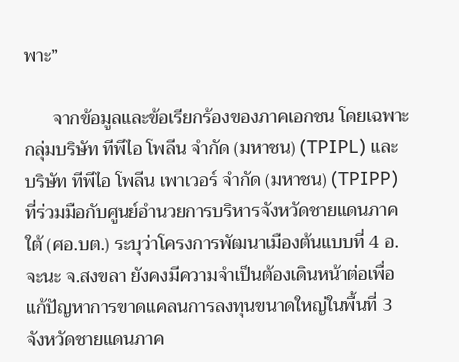พาะ”

      จากข้อมูลและข้อเรียกร้องของภาคเอกชน โดยเฉพาะกลุ่มบริษัท ทีพีไอ โพลีน จำกัด (มหาชน) (TPIPL) และ บริษัท ทีพีไอ โพลีน เพาเวอร์ จำกัด (มหาชน) (TPIPP) ที่ร่วมมือกับศูนย์อำนวยการบริหารจังหวัดชายแดนภาคใต้ (ศอ.บต.) ระบุว่าโครงการพัฒนาเมืองต้นแบบที่ 4 อ.จะนะ จ.สงขลา ยังคงมีความจำเป็นต้องเดินหน้าต่อเพื่อแก้ปัญหาการขาดแคลนการลงทุนขนาดใหญ่ในพื้นที่ 3 จังหวัดชายแดนภาค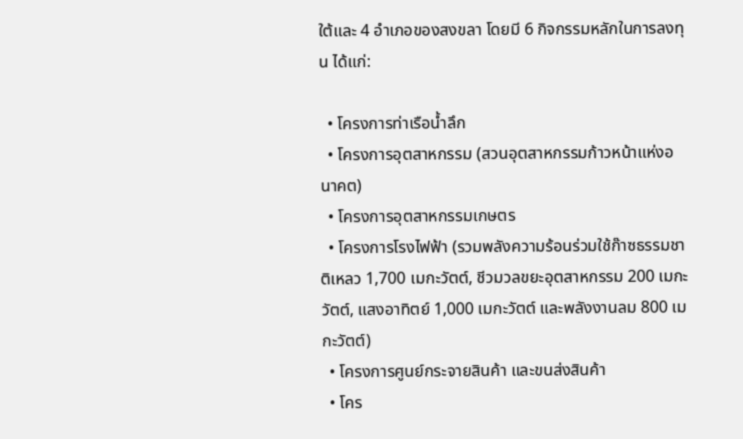ใต้และ 4 อำเภอของสงขลา โดยมี 6 กิจกรรมหลักในการลงทุน ได้แก่:

  • โครงการท่าเรือน้ำลึก
  • โครงการอุตสาหกรรม (สวนอุตสาหกรรมก้าวหน้าแห่งอนาคต)
  • โครงการอุตสาหกรรมเกษตร
  • โครงการโรงไฟฟ้า (รวมพลังความร้อนร่วมใช้ก๊าซธรรมชาติเหลว 1,700 เมกะวัตต์, ชีวมวลขยะอุตสาหกรรม 200 เมกะวัตต์, แสงอาทิตย์ 1,000 เมกะวัตต์ และพลังงานลม 800 เมกะวัตต์)
  • โครงการศูนย์กระจายสินค้า และขนส่งสินค้า
  • โคร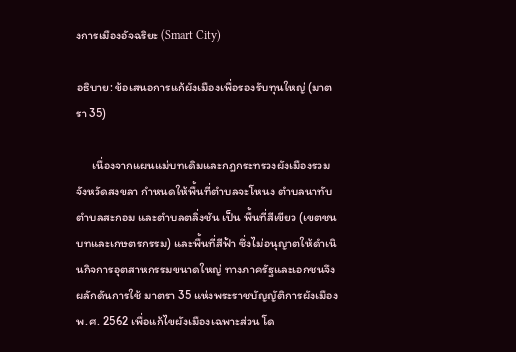งการเมืองอัจฉริยะ (Smart City)

อธิบาย: ข้อเสนอการแก้ผังเมืองเพื่อรองรับทุนใหญ่ (มาตรา 35)

      เนื่องจากแผนแม่บทเดิมและกฎกระทรวงผังเมืองรวมจังหวัดสงขลา กำหนดให้พื้นที่ตำบลจะโหนง ตำบลนาทับ ตำบลสะกอม และตำบลตลิ่งชัน เป็น พื้นที่สีเขียว (เขตชนบทและเกษตรกรรม) และพื้นที่สีฟ้า ซึ่งไม่อนุญาตให้ดำเนินกิจการอุตสาหกรรมขนาดใหญ่ ทางภาครัฐและเอกชนจึงผลักดันการใช้ มาตรา 35 แห่งพระราชบัญญัติการผังเมือง พ.ศ. 2562 เพื่อแก้ไขผังเมืองเฉพาะส่วน โด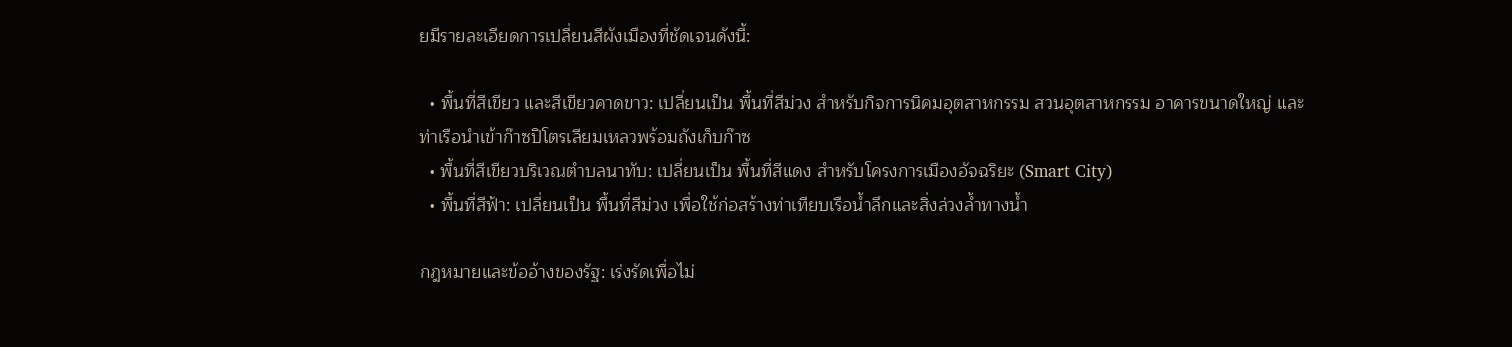ยมีรายละเอียดการเปลี่ยนสีผังเมืองที่ชัดเจนดังนี้:

  • พื้นที่สีเขียว และสีเขียวคาดขาว: เปลี่ยนเป็น พื้นที่สีม่วง สำหรับกิจการนิคมอุตสาหกรรม สวนอุตสาหกรรม อาคารขนาดใหญ่ และท่าเรือนำเข้าก๊าซปิโตรเลียมเหลวพร้อมถังเก็บก๊าซ
  • พื้นที่สีเขียวบริเวณตำบลนาทับ: เปลี่ยนเป็น พื้นที่สีแดง สำหรับโครงการเมืองอัจฉริยะ (Smart City)
  • พื้นที่สีฟ้า: เปลี่ยนเป็น พื้นที่สีม่วง เพื่อใช้ก่อสร้างท่าเทียบเรือน้ำลึกและสิ่งล่วงล้ำทางน้ำ

กฎหมายและข้ออ้างของรัฐ: เร่งรัดเพื่อไม่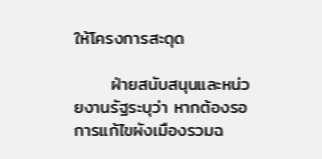ให้โครงการสะดุด

      ฝ่ายสนับสนุนและหน่วยงานรัฐระบุว่า หากต้องรอการแก้ไขผังเมืองรวมฉ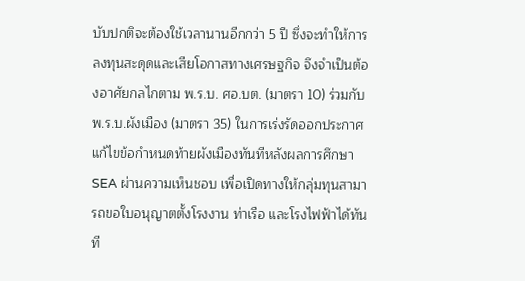บับปกติจะต้องใช้เวลานานอีกกว่า 5 ปี ซึ่งจะทำให้การลงทุนสะดุดและเสียโอกาสทางเศรษฐกิจ จึงจำเป็นต้องอาศัยกลไกตาม พ.ร.บ. ศอ.บต. (มาตรา 10) ร่วมกับ พ.ร.บ.ผังเมือง (มาตรา 35) ในการเร่งรัดออกประกาศแก้ไขข้อกำหนดท้ายผังเมืองทันทีหลังผลการศึกษา SEA ผ่านความเห็นชอบ เพื่อเปิดทางให้กลุ่มทุนสามารถขอใบอนุญาตตั้งโรงงาน ท่าเรือ และโรงไฟฟ้าได้ทันที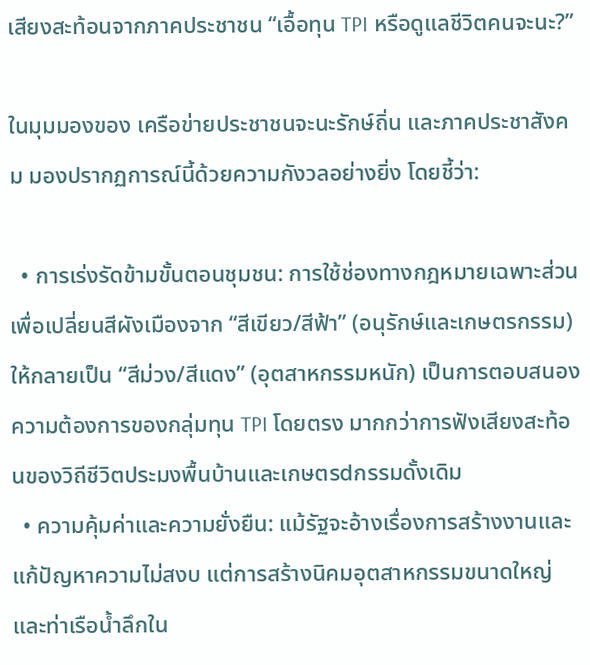เสียงสะท้อนจากภาคประชาชน “เอื้อทุน TPI หรือดูแลชีวิตคนจะนะ?”

ในมุมมองของ เครือข่ายประชาชนจะนะรักษ์ถิ่น และภาคประชาสังคม มองปรากฏการณ์นี้ด้วยความกังวลอย่างยิ่ง โดยชี้ว่า:

  • การเร่งรัดข้ามขั้นตอนชุมชน: การใช้ช่องทางกฎหมายเฉพาะส่วนเพื่อเปลี่ยนสีผังเมืองจาก “สีเขียว/สีฟ้า” (อนุรักษ์และเกษตรกรรม) ให้กลายเป็น “สีม่วง/สีแดง” (อุตสาหกรรมหนัก) เป็นการตอบสนองความต้องการของกลุ่มทุน TPI โดยตรง มากกว่าการฟังเสียงสะท้อนของวิถีชีวิตประมงพื้นบ้านและเกษตรdกรรมดั้งเดิม
  • ความคุ้มค่าและความยั่งยืน: แม้รัฐจะอ้างเรื่องการสร้างงานและแก้ปัญหาความไม่สงบ แต่การสร้างนิคมอุตสาหกรรมขนาดใหญ่และท่าเรือน้ำลึกใน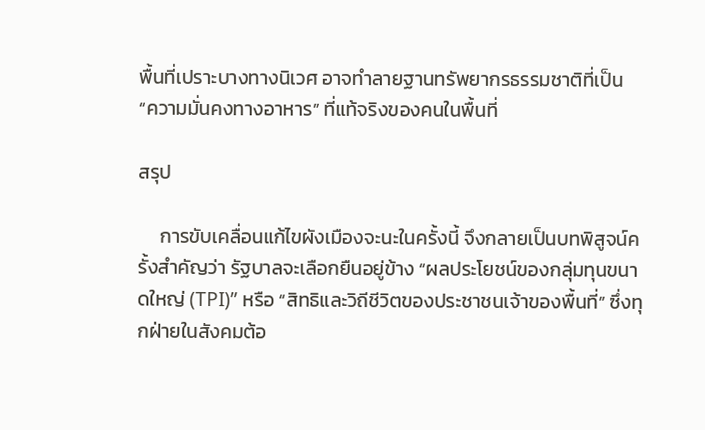พื้นที่เปราะบางทางนิเวศ อาจทำลายฐานทรัพยากรธรรมชาติที่เป็น “ความมั่นคงทางอาหาร” ที่แท้จริงของคนในพื้นที่

สรุป

     การขับเคลื่อนแก้ไขผังเมืองจะนะในครั้งนี้ จึงกลายเป็นบทพิสูจน์ครั้งสำคัญว่า รัฐบาลจะเลือกยืนอยู่ข้าง “ผลประโยชน์ของกลุ่มทุนขนาดใหญ่ (TPI)” หรือ “สิทธิและวิถีชีวิตของประชาชนเจ้าของพื้นที่” ซึ่งทุกฝ่ายในสังคมต้อ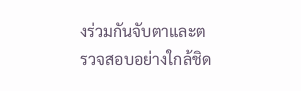งร่วมกันจับตาและตรวจสอบอย่างใกล้ชิด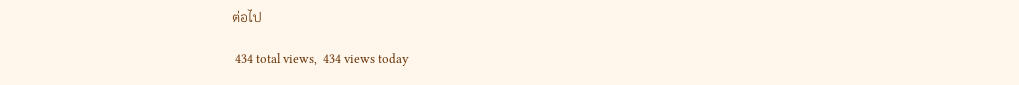ต่อไป

 434 total views,  434 views today